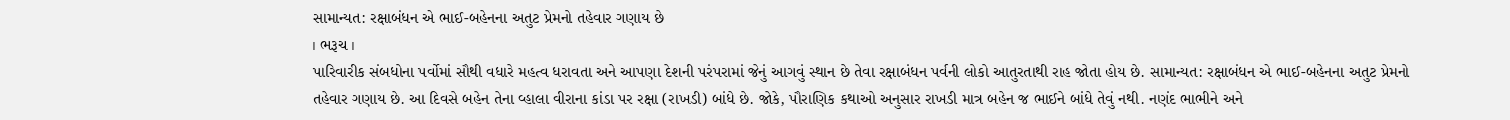સામાન્યત: રક્ષાબંધન એ ભાઈ-બહેનના અતુટ પ્રેમનો તહેવાર ગણાય છે
। ભરૂચ ।
પારિવારીક સંબધોના પર્વોમાં સૌથી વધારે મહત્વ ધરાવતા અને આપણા દેશની પરંપરામાં જેનું આગવું સ્થાન છે તેવા રક્ષાબંધન પર્વની લોકો આતુરતાથી રાહ જોતા હોય છે. સામાન્યત: રક્ષાબંધન એ ભાઈ-બહેનના અતુટ પ્રેમનો તહેવાર ગણાય છે. આ દિવસે બહેન તેના વ્હાલા વીરાના કાંડા પર રક્ષા (રાખડી) બાંધે છે. જોકે, પૌરાણિક કથાઓ અનુસાર રાખડી માત્ર બહેન જ ભાઈને બાંધે તેવું નથી. નણંદ ભાભીને અને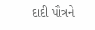દાદી પૌત્રને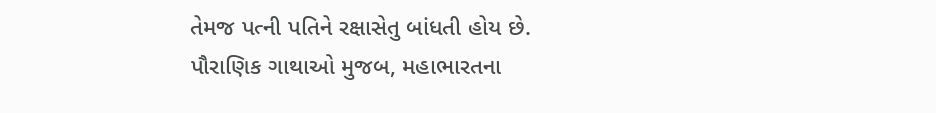તેમજ પત્ની પતિને રક્ષાસેતુ બાંધતી હોય છે.
પૌરાણિક ગાથાઓ મુજબ, મહાભારતના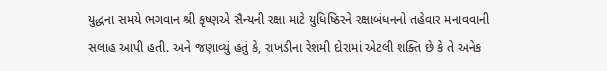યુદ્ધના સમયે ભગવાન શ્રી કૃષ્ણએ સૈન્યની રક્ષા માટે યુધિષ્ઠિરને રક્ષાબંધનનો તહેવાર મનાવવાની સલાહ આપી હતી. અને જણાવ્યું હતું કે, રાખડીના રેશમી દોરામાં એટલી શક્તિ છે કે તે અનેક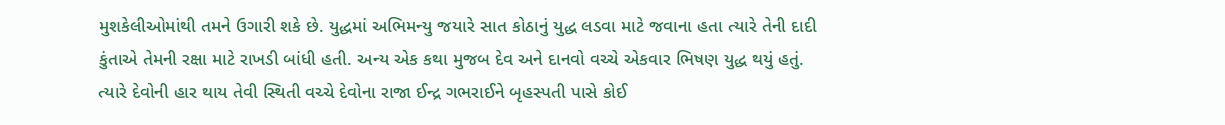મુશકેલીઓમાંથી તમને ઉગારી શકે છે. યુદ્ધમાં અભિમન્યુ જયારે સાત કોઠાનું યુદ્ધ લડવા માટે જવાના હતા ત્યારે તેની દાદી કુંતાએ તેમની રક્ષા માટે રાખડી બાંધી હતી. અન્ય એક કથા મુજબ દેવ અને દાનવો વચ્ચે એકવાર ભિષણ યુદ્ધ થયું હતું. ત્યારે દેવોની હાર થાય તેવી સ્થિતી વચ્ચે દેવોના રાજા ઈન્દ્ર ગભરાઈને બૃહસ્પતી પાસે કોઈ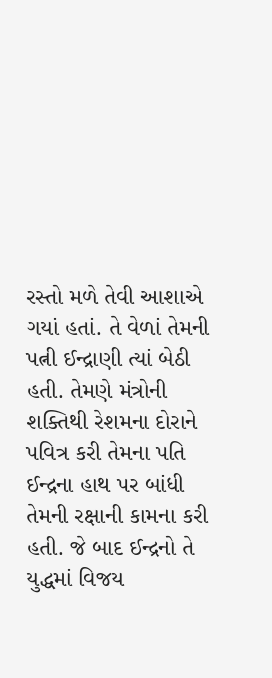રસ્તો મળે તેવી આશાએ ગયાં હતાં. તે વેળાં તેમની પત્ની ઈન્દ્રાણી ત્યાં બેઠી હતી. તેમણે મંત્રોની શક્તિથી રેશમના દોરાને પવિત્ર કરી તેમના પતિ ઈન્દ્રના હાથ પર બાંધી તેમની રક્ષાની કામના કરી હતી. જે બાદ ઈન્દ્રનો તે યુદ્ધમાં વિજય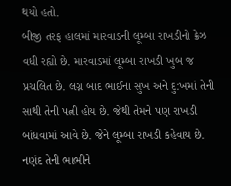થયો હતો.
બીજી તરફ હાલમાં મારવાડની લૂમ્બા રાખડીનો ક્રેઝ વધી રહ્યો છે. મારવાડમાં લૂમ્બા રાખડી ખુબ જ પ્રચલિત છે. લગ્ન બાદ ભાઈના સુખ અને દુ:ખમાં તેની સાથી તેની પત્ની હોય છે. જેથી તેમને પણ રાખડી બાંધવામાં આવે છે. જેને લૂમ્બા રાખડી કહેવાય છે. નણંદ તેની ભાભીને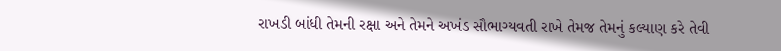રાખડી બાંધી તેમની રક્ષા અને તેમને અખંડ સૌભાગ્યવતી રાખે તેમજ તેમનું કલ્યાણ કરે તેવી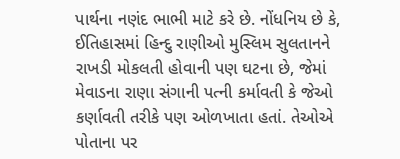પાર્થના નણંદ ભાભી માટે કરે છે. નોંધનિય છે કે, ઈતિહાસમાં હિન્દુ રાણીઓ મુસ્લિમ સુલતાનને રાખડી મોકલતી હોવાની પણ ઘટના છે, જેમાં મેવાડના રાણા સંગાની પત્ની કર્માવતી કે જેઓ કર્ણાવતી તરીકે પણ ઓળખાતા હતાં. તેઓએ પોતાના પર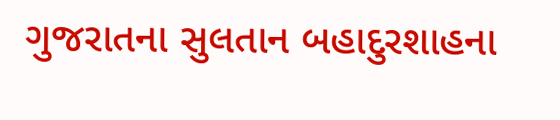ગુજરાતના સુલતાન બહાદુરશાહના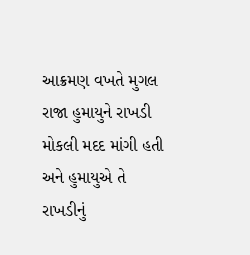આક્રમણ વખતે મુગલ રાજા હુમાયુને રાખડી મોકલી મદદ માંગી હતી અને હુમાયુએ તે રાખડીનું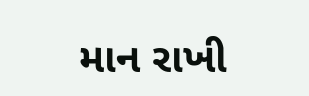માન રાખી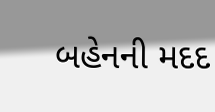બહેનની મદદ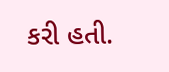કરી હતી.